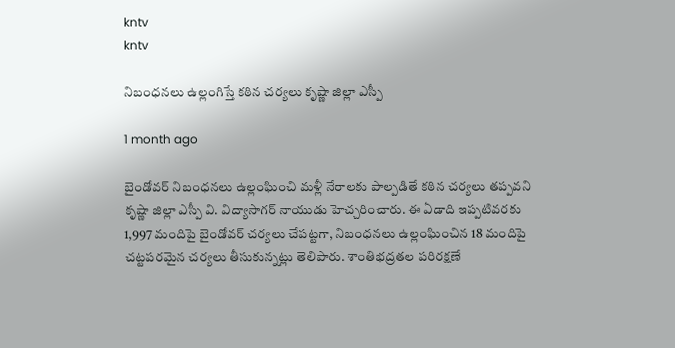kntv
kntv

నిబంధనలు ఉల్లంగిస్తే కఠిన చర్యలు కృష్ణా జిల్లా ఎస్పీ

1 month ago

బైండోవర్ నిబంధనలు ఉల్లంఘించి మళ్లీ నేరాలకు పాల్పడితే కఠిన చర్యలు తప్పవని కృష్ణా జిల్లా ఎస్పీ వి. విద్యాసాగర్ నాయుడు హెచ్చరించారు. ఈ ఏడాది ఇప్పటివరకు 1,997 మందిపై బైండోవర్ చర్యలు చేపట్టగా, నిబంధనలు ఉల్లంఘించిన 18 మందిపై చట్టపరమైన చర్యలు తీసుకున్నట్లు తెలిపారు. శాంతిభద్రతల పరిరక్షణే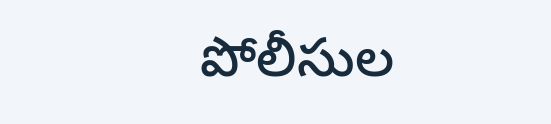పోలీసుల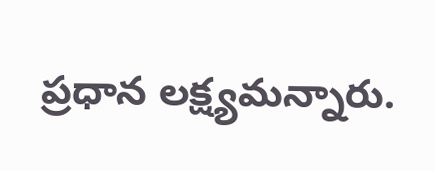ప్రధాన లక్ష్యమన్నారు.